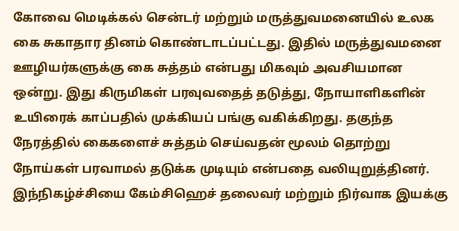கோவை மெடிக்கல் சென்டர் மற்றும் மருத்துவமனையில் உலக கை சுகாதார தினம் கொண்டாடப்பட்டது. இதில் மருத்துவமனை ஊழியர்களுக்கு கை சுத்தம் என்பது மிகவும் அவசியமான ஒன்று. இது கிருமிகள் பரவுவதைத் தடுத்து, நோயாளிகளின் உயிரைக் காப்பதில் முக்கியப் பங்கு வகிக்கிறது. தகுந்த நேரத்தில் கைகளைச் சுத்தம் செய்வதன் மூலம் தொற்று நோய்கள் பரவாமல் தடுக்க முடியும் என்பதை வலியுறுத்தினர்.
இந்நிகழ்ச்சியை கேம்சிஹெச் தலைவர் மற்றும் நிர்வாக இயக்கு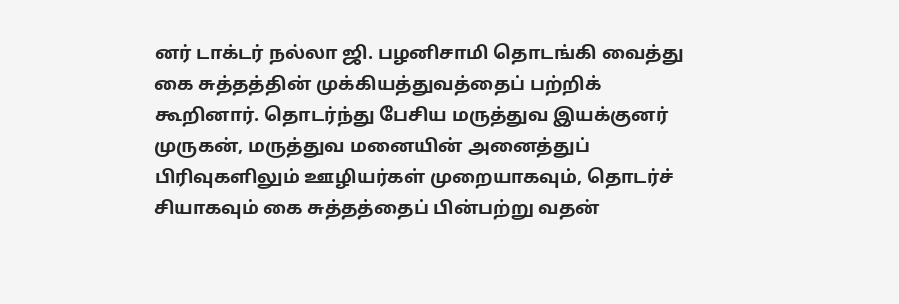னர் டாக்டர் நல்லா ஜி. பழனிசாமி தொடங்கி வைத்து கை சுத்தத்தின் முக்கியத்துவத்தைப் பற்றிக் கூறினார். தொடர்ந்து பேசிய மருத்துவ இயக்குனர் முருகன், மருத்துவ மனையின் அனைத்துப் பிரிவுகளிலும் ஊழியர்கள் முறையாகவும், தொடர்ச் சியாகவும் கை சுத்தத்தைப் பின்பற்று வதன்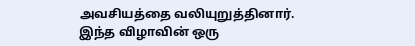அவசியத்தை வலியுறுத்தினார்.
இந்த விழாவின் ஒரு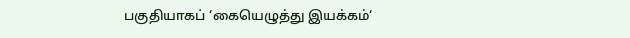பகுதியாகப் ‘கையெழுத்து இயக்கம்‘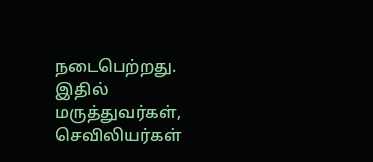நடைபெற்றது. இதில் மருத்துவர்கள், செவிலியர்கள்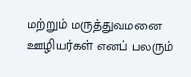மற்றும் மருத்துவமனை ஊழியர்கள் எனப் பலரும்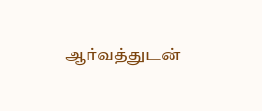ஆர்வத்துடன்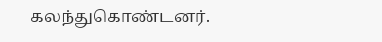கலந்துகொண்டனர்.